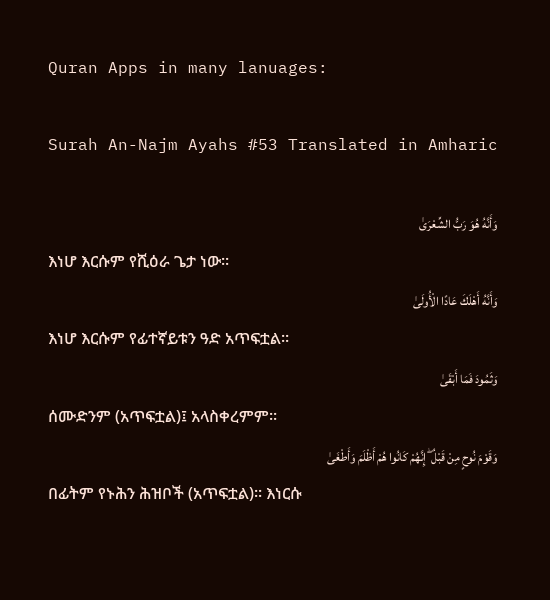Quran Apps in many lanuages:

Surah An-Najm Ayahs #53 Translated in Amharic

وَأَنَّهُ هُوَ رَبُّ الشِّعْرَىٰ
እነሆ እርሱም የሺዕራ ጌታ ነው፡፡
وَأَنَّهُ أَهْلَكَ عَادًا الْأُولَىٰ
እነሆ እርሱም የፊተኛይቱን ዓድ አጥፍቷል፡፡
وَثَمُودَ فَمَا أَبْقَىٰ
ሰሙድንም (አጥፍቷል)፤ አላስቀረምም፡፡
وَقَوْمَ نُوحٍ مِنْ قَبْلُ ۖ إِنَّهُمْ كَانُوا هُمْ أَظْلَمَ وَأَطْغَىٰ
በፊትም የኑሕን ሕዝቦች (አጥፍቷል)፡፡ እነርሱ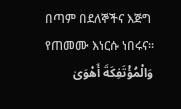በጣም በደለኞችና እጅግ የጠመሙ እነርሱ ነበሩና፡፡
وَالْمُؤْتَفِكَةَ أَهْوَىٰ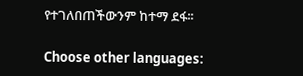የተገለበጠችውንም ከተማ ደፋ፡፡

Choose other languages: